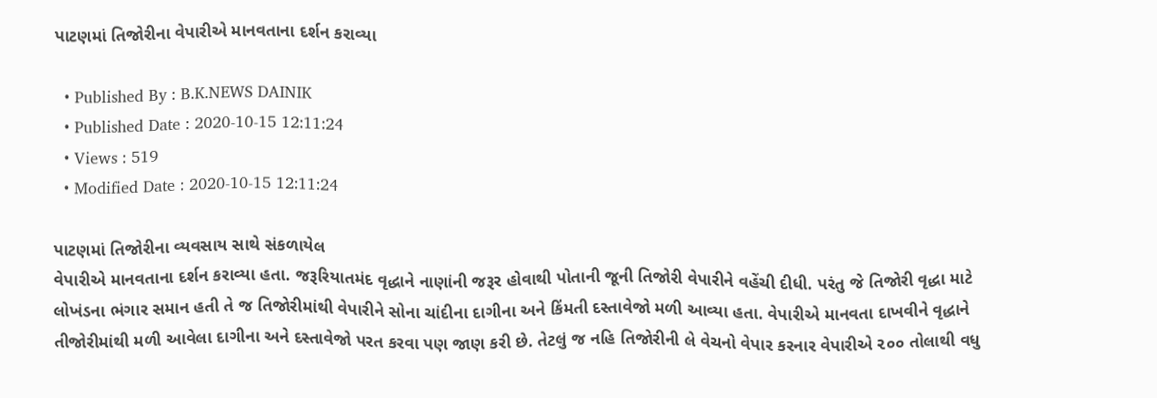પાટણમાં તિજોરીના વેપારીએ માનવતાના દર્શન કરાવ્યા

  • Published By : B.K.NEWS DAINIK
  • Published Date : 2020-10-15 12:11:24
  • Views : 519
  • Modified Date : 2020-10-15 12:11:24

પાટણમાં તિજોરીના વ્યવસાય સાથે સંકળાયેલ
વેપારીએ માનવતાના દર્શન કરાવ્યા હતા. જરૂરિયાતમંદ વૃદ્ધાને નાણાંની જરૂર હોવાથી પોતાની જૂની તિજોરી વેપારીને વહેંચી દીધી. પરંતુ જે તિજોરી વૃદ્ધા માટે લોખંડના ભંગાર સમાન હતી તે જ તિજોરીમાંથી વેપારીને સોના ચાંદીના દાગીના અને કિંમતી દસ્તાવેજો મળી આવ્યા હતા. વેપારીએ માનવતા દાખવીને વૃદ્ધાને તીજોરીમાંથી મળી આવેલા દાગીના અને દસ્તાવેજો પરત કરવા પણ જાણ કરી છે. તેટલું જ નહિ તિજોરીની લે વેચનો વેપાર કરનાર વેપારીએ ૨૦૦ તોલાથી વધુ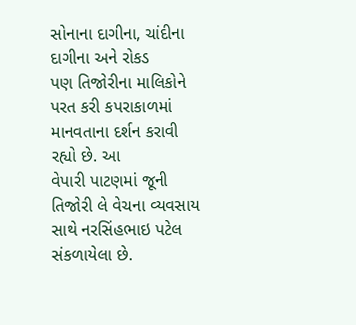સોનાના દાગીના, ચાંદીના દાગીના અને રોકડ
પણ તિજોરીના માલિકોને પરત કરી કપરાકાળમાં માનવતાના દર્શન કરાવી રહ્યો છે. આ
વેપારી પાટણમાં જૂની તિજોરી લે વેચના વ્યવસાય સાથે નરસિંહભાઇ પટેલ સંકળાયેલા છે.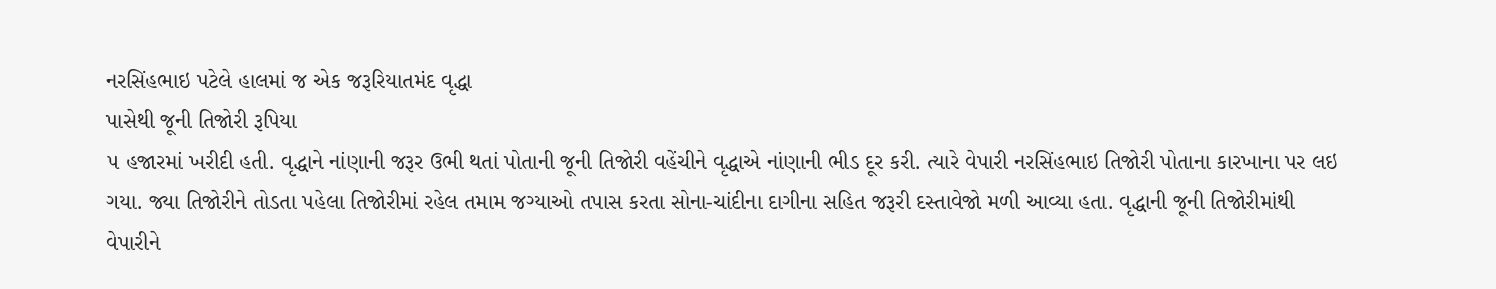નરસિંહભાઇ પટેલે હાલમાં જ એક જરૂરિયાતમંદ વૃદ્ધા
પાસેથી જૂની તિજોરી રૂપિયા
૫ હજારમાં ખરીદી હતી. વૃદ્ધાને નાંણાની જરૂર ઉભી થતાં પોતાની જૂની તિજોરી વહેંચીને વૃદ્ધાએ નાંણાની ભીડ દૂર કરી. ત્યારે વેપારી નરસિંહભાઇ તિજોરી પોતાના કારખાના પર લઇ ગયા. જ્યા તિજોરીને તોડતા પહેલા તિજોરીમાં રહેલ તમામ જગ્યાઓ તપાસ કરતા સોના-ચાંદીના દાગીના સહિત જરૂરી દસ્તાવેજો મળી આવ્યા હતા. વૃદ્ધાની જૂની તિજોરીમાંથી
વેપારીને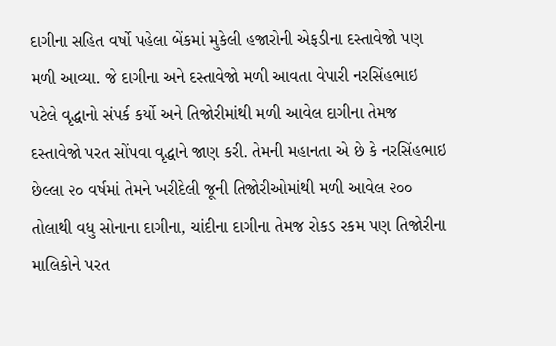દાગીના સહિત વર્ષો પહેલા બેંકમાં મુકેલી હજારોની એફડીના દસ્તાવેજો પણ મળી આવ્યા. જે દાગીના અને દસ્તાવેજો મળી આવતા વેપારી નરસિંહભાઇ પટેલે વૃદ્ધાનો સંપર્ક કર્યો અને તિજોરીમાંથી મળી આવેલ દાગીના તેમજ દસ્તાવેજો પરત સોંપવા વૃદ્ધાને જાણ કરી. તેમની મહાનતા એ છે કે નરસિંહભાઇ છેલ્લા ૨૦ વર્ષમાં તેમને ખરીદેલી જૂની તિજોરીઓમાંથી મળી આવેલ ૨૦૦ તોલાથી વધુ સોનાના દાગીના, ચાંદીના દાગીના તેમજ રોકડ રકમ પણ તિજોરીના માલિકોને પરત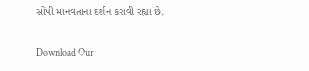સોંપી માનવતાના દર્શન કરાવી રહ્યા છે.

Download Our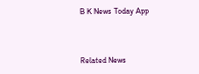B K News Today App



Related News